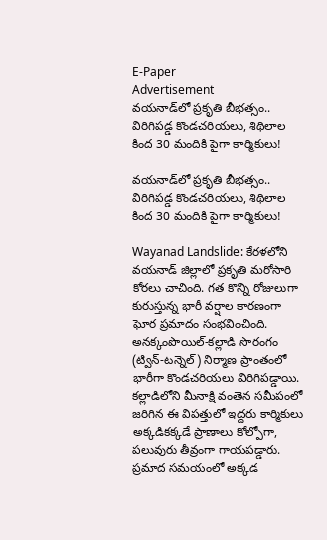E-Paper
Advertisement
వయనాడ్‌లో ప్రకృతి బీభత్సం.. విరిగిపడ్డ కొండచరియలు, శిథిలాల కింద 30 మందికి పైగా కార్మికులు!

వయనాడ్‌లో ప్రకృతి బీభత్సం.. విరిగిపడ్డ కొండచరియలు, శిథిలాల కింద 30 మందికి పైగా కార్మికులు!

Wayanad Landslide: కేరళలోని వయనాడ్‌ జిల్లాలో ప్రకృతి మరోసారి కోరలు చాచింది. గత కొన్ని రోజులుగా కురుస్తున్న భారీ వర్షాల కారణంగా ఘోర ప్రమాదం సంభవించింది. అనక్కంపొయిల్‌-కల్లాడి సొరంగం (ట్విన్-టన్నెల్) నిర్మాణ ప్రాంతంలో భారీగా కొండచరియలు విరిగిపడ్డాయి. కల్లాడిలోని మీనాక్షి వంతెన సమీపంలో జరిగిన ఈ విపత్తులో ఇద్దరు కార్మికులు అక్కడికక్కడే ప్రాణాలు కోల్పోగా, పలువురు తీవ్రంగా గాయపడ్డారు. ప్రమాద సమయంలో అక్కడ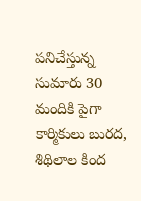పనిచేస్తున్న సుమారు 30 మందికి పైగా కార్మికులు బురద, శిథిలాల కింద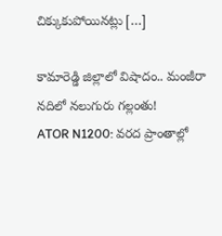చిక్కుకుపోయినట్లు […]

కామారెడ్డి జిల్లాలో విషాదం.. మంజీరా నదిలో నలుగురు గల్లంతు!
ATOR N1200: వరద ప్రాంతాల్లో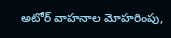అటోర్ వాహనాల మోహరింపు,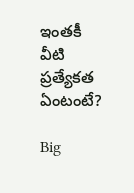ఇంతకీ వీటి ప్రత్యేకత ఏంటంటే?

Big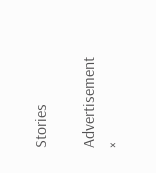Stories

Advertisement
×